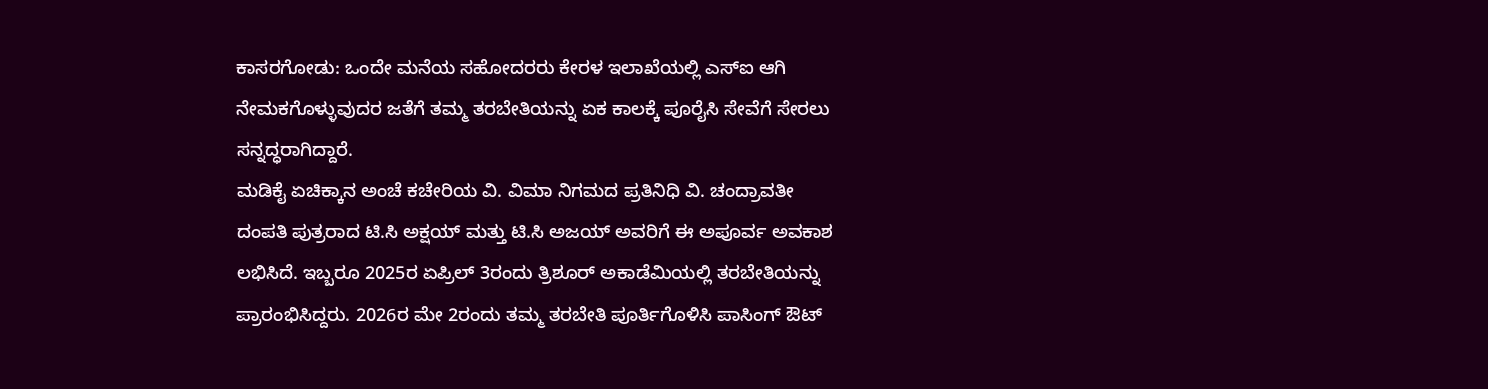ಕಾಸರಗೋಡು: ಒಂದೇ ಮನೆಯ ಸಹೋದರರು ಕೇರಳ ಇಲಾಖೆಯಲ್ಲಿ ಎಸ್ಐ ಆಗಿ ನೇಮಕಗೊಳ್ಳುವುದರ ಜತೆಗೆ ತಮ್ಮ ತರಬೇತಿಯನ್ನು ಏಕ ಕಾಲಕ್ಕೆ ಪೂರೈಸಿ ಸೇವೆಗೆ ಸೇರಲು ಸನ್ನದ್ಧರಾಗಿದ್ದಾರೆ.
ಮಡಿಕೈ ಏಚಿಕ್ಕಾನ ಅಂಚೆ ಕಚೇರಿಯ ವಿ. ವಿಮಾ ನಿಗಮದ ಪ್ರತಿನಿಧಿ ವಿ. ಚಂದ್ರಾವತೀ ದಂಪತಿ ಪುತ್ರರಾದ ಟಿ.ಸಿ ಅಕ್ಷಯ್ ಮತ್ತು ಟಿ.ಸಿ ಅಜಯ್ ಅವರಿಗೆ ಈ ಅಪೂರ್ವ ಅವಕಾಶ ಲಭಿಸಿದೆ. ಇಬ್ಬರೂ 2025ರ ಏಪ್ರಿಲ್ 3ರಂದು ತ್ರಿಶೂರ್ ಅಕಾಡೆಮಿಯಲ್ಲಿ ತರಬೇತಿಯನ್ನು ಪ್ರಾರಂಭಿಸಿದ್ದರು. 2026ರ ಮೇ 2ರಂದು ತಮ್ಮ ತರಬೇತಿ ಪೂರ್ತಿಗೊಳಿಸಿ ಪಾಸಿಂಗ್ ಔಟ್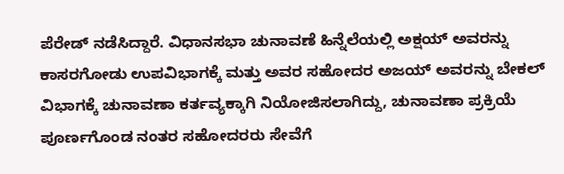ಪೆರೇಡ್ ನಡೆಸಿದ್ದಾರೆ. ವಿಧಾನಸಭಾ ಚುನಾವಣೆ ಹಿನ್ನೆಲೆಯಲ್ಲಿ ಅಕ್ಷಯ್ ಅವರನ್ನು ಕಾಸರಗೋಡು ಉಪವಿಭಾಗಕ್ಕೆ ಮತ್ತು ಅವರ ಸಹೋದರ ಅಜಯ್ ಅವರನ್ನು ಬೇಕಲ್ ವಿಭಾಗಕ್ಕೆ ಚುನಾವಣಾ ಕರ್ತವ್ಯಕ್ಕಾಗಿ ನಿಯೋಜಿಸಲಾಗಿದ್ದು, ಚುನಾವಣಾ ಪ್ರಕ್ರಿಯೆ ಪೂರ್ಣಗೊಂಡ ನಂತರ ಸಹೋದರರು ಸೇವೆಗೆ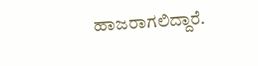ಹಾಜರಾಗಲಿದ್ದಾರೆ.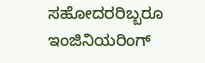ಸಹೋದರರಿಬ್ಬರೂ ಇಂಜಿನಿಯರಿಂಗ್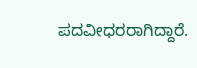ಪದವೀಧರರಾಗಿದ್ದಾರೆ.